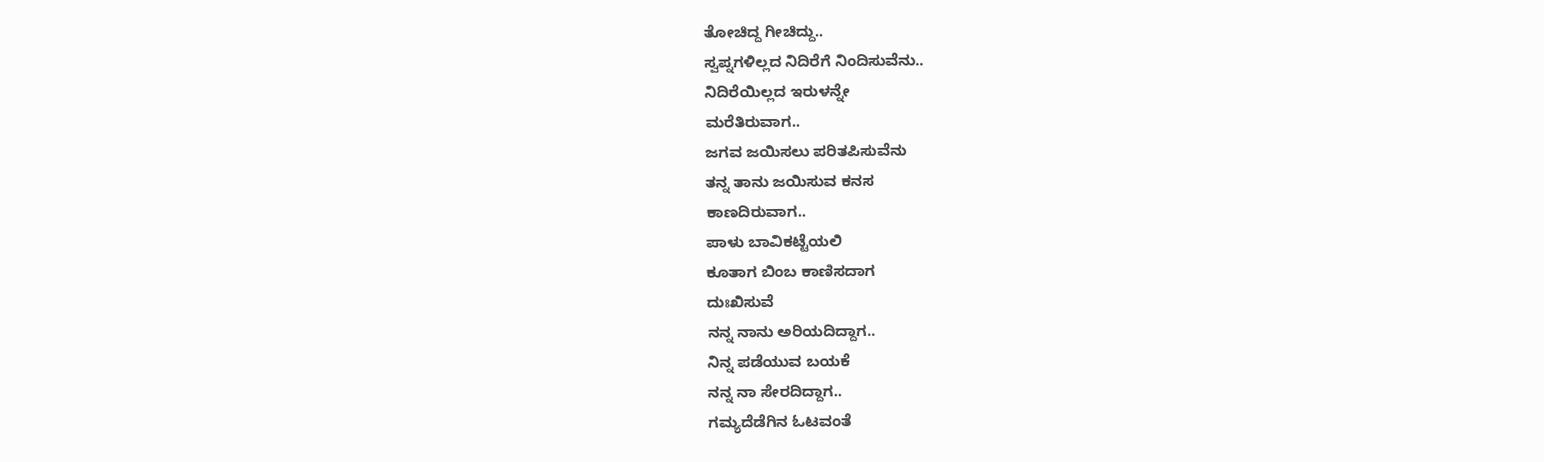ತೋಚಿದ್ದ ಗೀಚಿದ್ದು..
ಸ್ವಪ್ನಗಳಿಲ್ಲದ ನಿದಿರೆಗೆ ನಿಂದಿಸುವೆನು..
ನಿದಿರೆಯಿಲ್ಲದ ಇರುಳನ್ನೇ
ಮರೆತಿರುವಾಗ..
ಜಗವ ಜಯಿಸಲು ಪರಿತಪಿಸುವೆನು
ತನ್ನ ತಾನು ಜಯಿಸುವ ಕನಸ
ಕಾಣದಿರುವಾಗ..
ಪಾಳು ಬಾವಿಕಟ್ಟೆಯಲಿ
ಕೂತಾಗ ಬಿಂಬ ಕಾಣಿಸದಾಗ
ದುಃಖಿಸುವೆ
ನನ್ನ ನಾನು ಅರಿಯದಿದ್ದಾಗ..
ನಿನ್ನ ಪಡೆಯುವ ಬಯಕೆ
ನನ್ನ ನಾ ಸೇರದಿದ್ದಾಗ..
ಗಮ್ಯದೆಡೆಗಿನ ಓಟವಂತೆ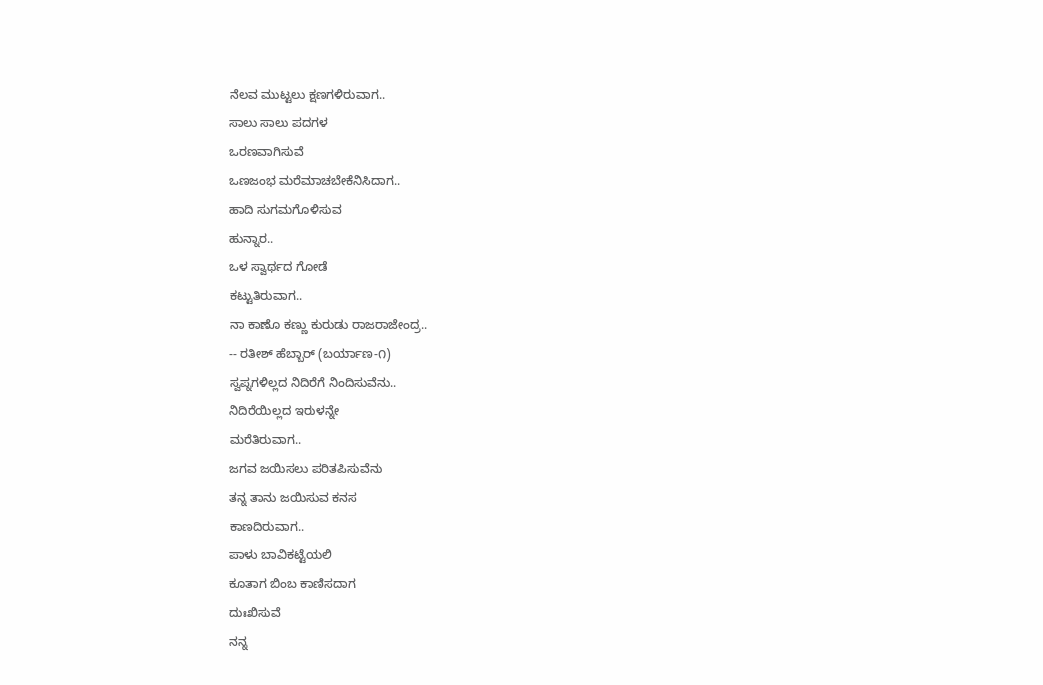ನೆಲವ ಮುಟ್ಟಲು ಕ್ಷಣಗಳಿರುವಾಗ..
ಸಾಲು ಸಾಲು ಪದಗಳ
ಒರಣವಾಗಿಸುವೆ
ಒಣಜಂಭ ಮರೆಮಾಚಬೇಕೆನಿಸಿದಾಗ..
ಹಾದಿ ಸುಗಮಗೊಳಿಸುವ
ಹುನ್ನಾರ..
ಒಳ ಸ್ವಾರ್ಥದ ಗೋಡೆ
ಕಟ್ಟುತಿರುವಾಗ..
ನಾ ಕಾಣೊ ಕಣ್ಣು ಕುರುಡು ರಾಜರಾಜೇಂದ್ರ..
-- ರತೀಶ್ ಹೆಬ್ಬಾರ್ (ಬರ್ಯಾಣ-೧)
ಸ್ವಪ್ನಗಳಿಲ್ಲದ ನಿದಿರೆಗೆ ನಿಂದಿಸುವೆನು..
ನಿದಿರೆಯಿಲ್ಲದ ಇರುಳನ್ನೇ
ಮರೆತಿರುವಾಗ..
ಜಗವ ಜಯಿಸಲು ಪರಿತಪಿಸುವೆನು
ತನ್ನ ತಾನು ಜಯಿಸುವ ಕನಸ
ಕಾಣದಿರುವಾಗ..
ಪಾಳು ಬಾವಿಕಟ್ಟೆಯಲಿ
ಕೂತಾಗ ಬಿಂಬ ಕಾಣಿಸದಾಗ
ದುಃಖಿಸುವೆ
ನನ್ನ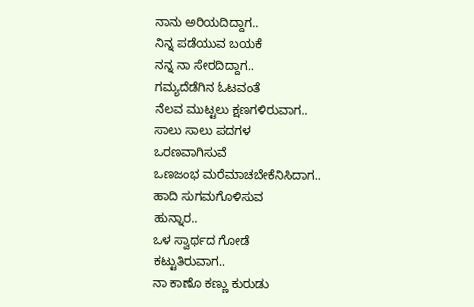ನಾನು ಅರಿಯದಿದ್ದಾಗ..
ನಿನ್ನ ಪಡೆಯುವ ಬಯಕೆ
ನನ್ನ ನಾ ಸೇರದಿದ್ದಾಗ..
ಗಮ್ಯದೆಡೆಗಿನ ಓಟವಂತೆ
ನೆಲವ ಮುಟ್ಟಲು ಕ್ಷಣಗಳಿರುವಾಗ..
ಸಾಲು ಸಾಲು ಪದಗಳ
ಒರಣವಾಗಿಸುವೆ
ಒಣಜಂಭ ಮರೆಮಾಚಬೇಕೆನಿಸಿದಾಗ..
ಹಾದಿ ಸುಗಮಗೊಳಿಸುವ
ಹುನ್ನಾರ..
ಒಳ ಸ್ವಾರ್ಥದ ಗೋಡೆ
ಕಟ್ಟುತಿರುವಾಗ..
ನಾ ಕಾಣೊ ಕಣ್ಣು ಕುರುಡು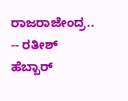ರಾಜರಾಜೇಂದ್ರ..
-- ರತೀಶ್ ಹೆಬ್ಬಾರ್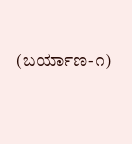(ಬರ್ಯಾಣ-೧)